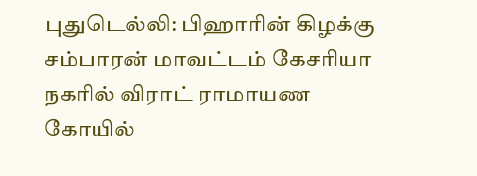புதுடெல்லி: பிஹாரின் கிழக்கு சம்பாரன் மாவட்டம் கேசரியா நகரில் விராட் ராமாயண கோயில்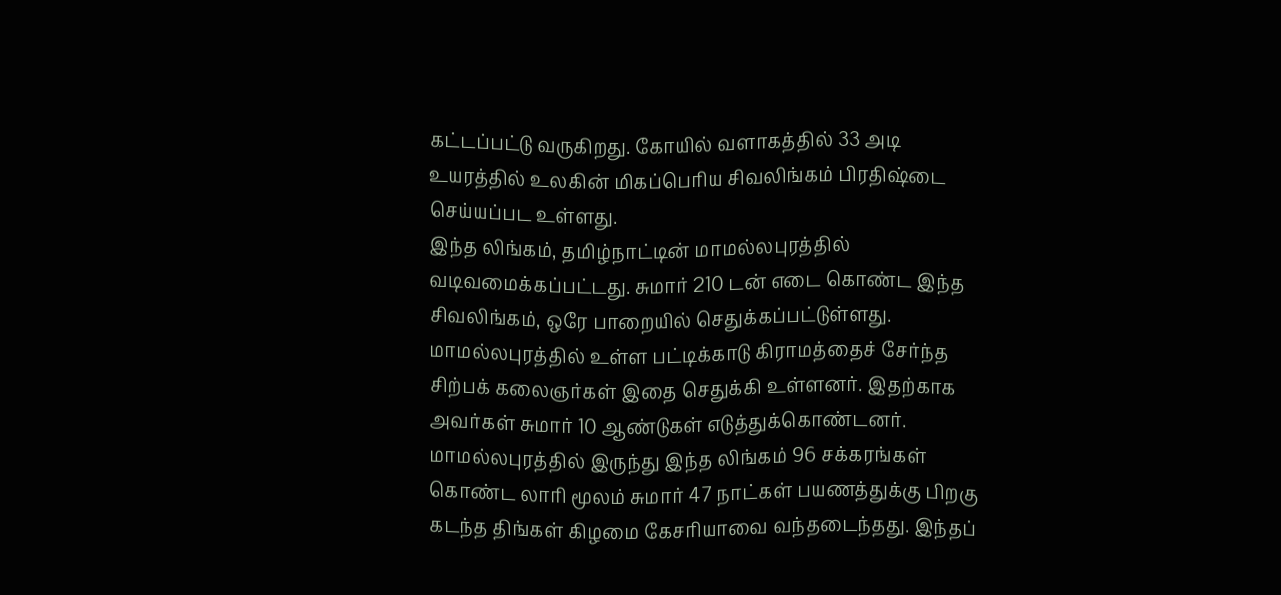கட்டப்பட்டு வருகிறது. கோயில் வளாகத்தில் 33 அடி உயரத்தில் உலகின் மிகப்பெரிய சிவலிங்கம் பிரதிஷ்டை செய்யப்பட உள்ளது.
இந்த லிங்கம், தமிழ்நாட்டின் மாமல்லபுரத்தில் வடிவமைக்கப்பட்டது. சுமார் 210 டன் எடை கொண்ட இந்த சிவலிங்கம், ஒரே பாறையில் செதுக்கப்பட்டுள்ளது. மாமல்லபுரத்தில் உள்ள பட்டிக்காடு கிராமத்தைச் சேர்ந்த சிற்பக் கலைஞர்கள் இதை செதுக்கி உள்ளனர். இதற்காக அவர்கள் சுமார் 10 ஆண்டுகள் எடுத்துக்கொண்டனர்.
மாமல்லபுரத்தில் இருந்து இந்த லிங்கம் 96 சக்கரங்கள் கொண்ட லாரி மூலம் சுமார் 47 நாட்கள் பயணத்துக்கு பிறகு கடந்த திங்கள் கிழமை கேசரியாவை வந்தடைந்தது. இந்தப்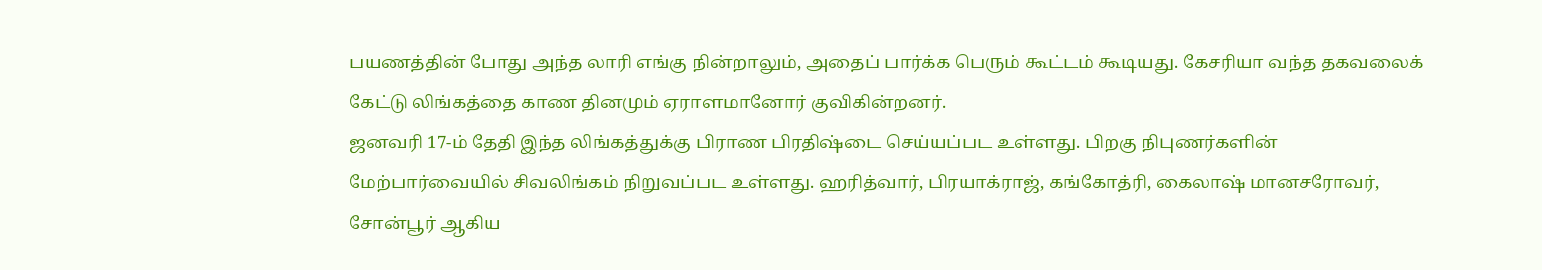பயணத்தின் போது அந்த லாரி எங்கு நின்றாலும், அதைப் பார்க்க பெரும் கூட்டம் கூடியது. கேசரியா வந்த தகவலைக் கேட்டு லிங்கத்தை காண தினமும் ஏராளமானோர் குவிகின்றனர்.
ஜனவரி 17-ம் தேதி இந்த லிங்கத்துக்கு பிராண பிரதிஷ்டை செய்யப்பட உள்ளது. பிறகு நிபுணர்களின் மேற்பார்வையில் சிவலிங்கம் நிறுவப்பட உள்ளது. ஹரித்வார், பிரயாக்ராஜ், கங்கோத்ரி, கைலாஷ் மானசரோவர், சோன்பூர் ஆகிய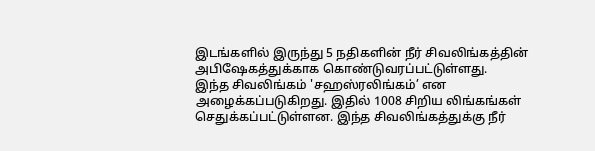இடங்களில் இருந்து 5 நதிகளின் நீர் சிவலிங்கத்தின் அபிஷேகத்துக்காக கொண்டுவரப்பட்டுள்ளது.
இந்த சிவலிங்கம் 'சஹஸ்ரலிங்கம்’ என அழைக்கப்படுகிறது. இதில் 1008 சிறிய லிங்கங்கள் செதுக்கப்பட்டுள்ளன. இந்த சிவலிங்கத்துக்கு நீர்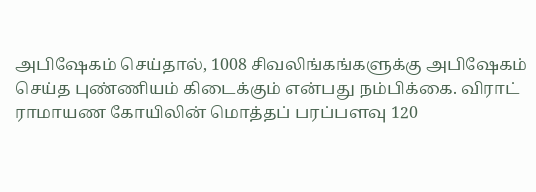அபிஷேகம் செய்தால், 1008 சிவலிங்கங்களுக்கு அபிஷேகம் செய்த புண்ணியம் கிடைக்கும் என்பது நம்பிக்கை. விராட் ராமாயண கோயிலின் மொத்தப் பரப்பளவு 120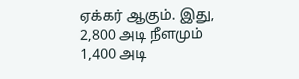ஏக்கர் ஆகும். இது, 2,800 அடி நீளமும் 1,400 அடி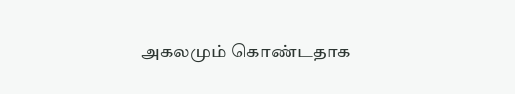அகலமும் கொண்டதாக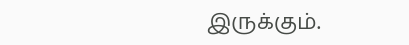இருக்கும்.